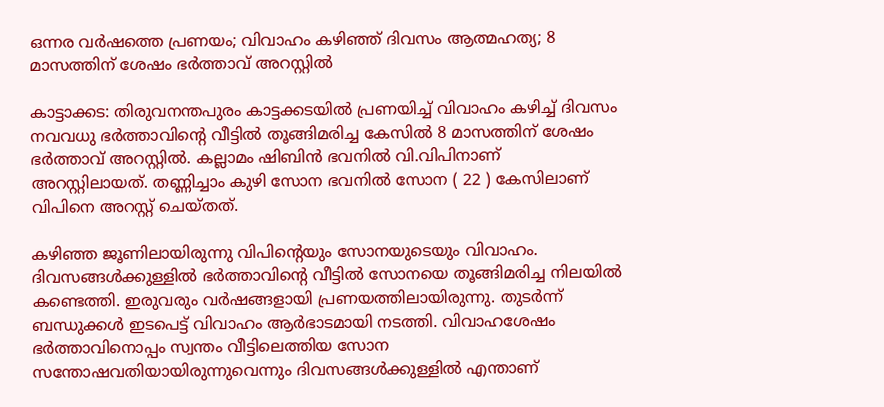ഒന്നര വർഷത്തെ പ്രണയം; വിവാഹം കഴിഞ്ഞ് ദിവസം ആത്മഹത്യ; 8 മാസത്തിന് ശേഷം ഭര്‍ത്താവ് അറസ്റ്റില്‍

കാട്ടാക്കട: തിരുവനന്തപുരം കാട്ടക്കടയിൽ പ്രണയിച്ച് വിവാഹം കഴിച്ച് ദിവസം നവവധു ഭർത്താവിന്റെ വീട്ടിൽ തൂങ്ങിമരിച്ച കേസിൽ 8 മാസത്തിന് ശേഷം ഭർത്താവ് അറസ്റ്റിൽ. കല്ലാമം ഷിബിൻ ഭവനില്‍ വി.വിപിനാണ് അറസ്റ്റിലായത്. തണ്ണിച്ചാം കുഴി സോന ഭവനിൽ സോന ( 22 ) കേസിലാണ് വിപിനെ അറസ്റ്റ് ചെയ്തത്.

കഴിഞ്ഞ ജൂണിലായിരുന്നു വിപിന്റെയും സോനയുടെയും വിവാഹം. ദിവസങ്ങൾക്കുള്ളിൽ ഭർത്താവിന്റെ വീട്ടിൽ സോനയെ തൂങ്ങിമരിച്ച നിലയിൽ കണ്ടെത്തി. ഇരുവരും വർഷങ്ങളായി പ്രണയത്തിലായിരുന്നു. തുടർന്ന് ബന്ധുക്കള്‍ ഇടപെട്ട് വിവാഹം ആർഭാടമായി നടത്തി. വിവാഹശേഷം ഭർത്താവിനൊപ്പം സ്വന്തം വീട്ടിലെത്തിയ സോന സന്തോഷവതിയായിരുന്നുവെന്നും ദിവസങ്ങള്‍ക്കുള്ളില്‍ എന്താണ്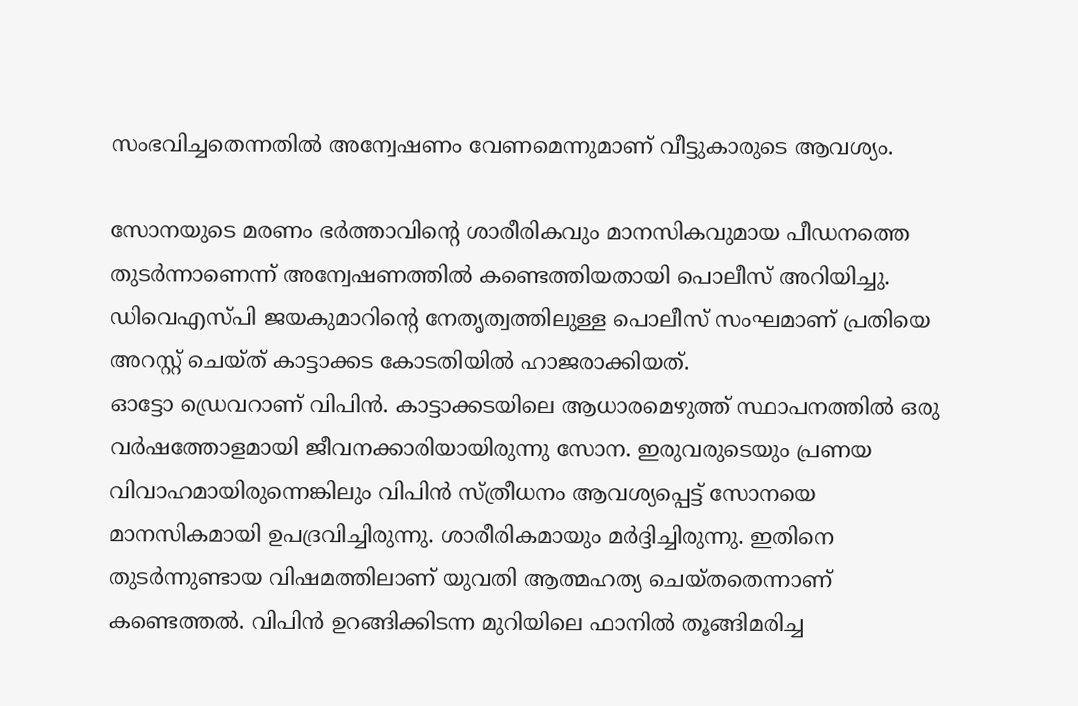സംഭവിച്ചതെന്നതില്‍ അന്വേഷണം വേണമെന്നുമാണ് വീട്ടുകാരുടെ ആവശ്യം.

സോനയുടെ മരണം ഭർത്താവിന്റെ ശാരീരികവും മാനസികവുമായ പീഡനത്തെ തുടർന്നാണെന്ന് അന്വേഷണത്തില്‍ കണ്ടെത്തിയതായി പൊലീസ് അറിയിച്ചു. ഡിവെഎസ്‌പി ജയകുമാറിന്റെ നേതൃത്വത്തിലുള്ള പൊലീസ് സംഘമാണ് പ്രതിയെ അറസ്റ്റ് ചെയ്ത് കാട്ടാക്കട കോടതിയില്‍ ഹാജരാക്കിയത്.
ഓട്ടോ ഡ്രെവറാണ് വിപിൻ. കാട്ടാക്കടയിലെ ആധാരമെഴുത്ത് സ്ഥാപനത്തില്‍ ഒരു വർഷത്തോളമായി ജീവനക്കാരിയായിരുന്നു സോന. ഇരുവരുടെയും പ്രണയ വിവാഹമായിരുന്നെങ്കിലും വിപിൻ സ്ത്രീധനം ആവശ്യപ്പെട്ട് സോനയെ മാനസികമായി ഉപദ്രവിച്ചിരുന്നു. ശാരീരികമായും മർദ്ദിച്ചിരുന്നു. ഇതിനെ തുടർന്നുണ്ടായ വിഷമത്തിലാണ് യുവതി ആത്മഹത്യ ചെയ്തതെന്നാണ് കണ്ടെത്തല്‍. വിപിൻ ഉറങ്ങിക്കിടന്ന മുറിയിലെ ഫാനിൽ തൂങ്ങിമരിച്ച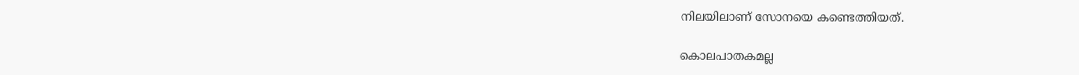നിലയിലാണ് സോനയെ കണ്ടെത്തിയത്.

കൊലപാതകമല്ല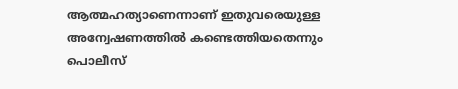ആത്മഹത്യാണെന്നാണ് ഇതുവരെയുള്ള അന്വേഷണത്തില്‍ കണ്ടെത്തിയതെന്നും പൊലീസ്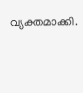വ്യക്തമാക്കി.